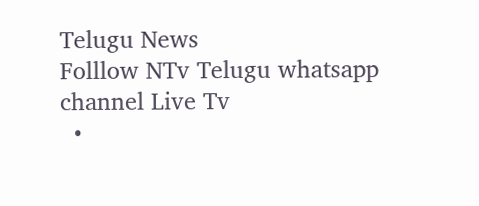Telugu News
Folllow NTv Telugu whatsapp channel Live Tv
  •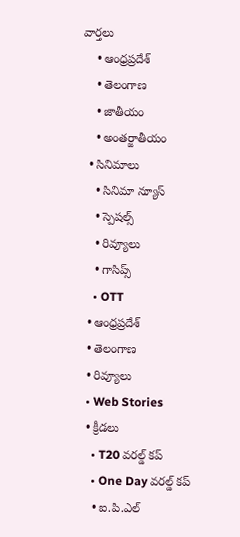వార్తలు
    • ఆంధ్రప్రదేశ్
    • తెలంగాణ
    • జాతీయం
    • అంతర్జాతీయం
  • సినిమాలు
    • సినిమా న్యూస్
    • స్పెషల్స్
    • రివ్యూలు
    • గాసిప్స్
    • OTT
  • ఆంధ్రప్రదేశ్
  • తెలంగాణ
  • రివ్యూలు
  • Web Stories
  • క్రీడలు
    • T20 వరల్డ్ కప్
    • One Day వరల్డ్ కప్
    • ఐ.పి.ఎల్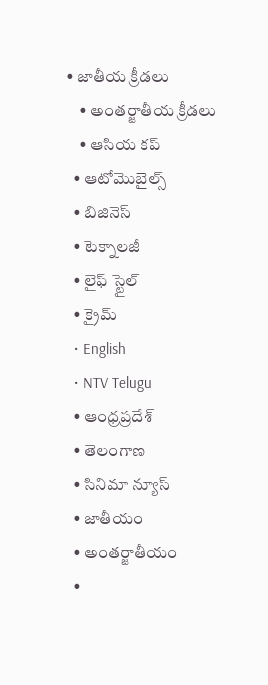• జాతీయ క్రీడలు
    • అంతర్జాతీయ క్రీడలు
    • ఆసియ కప్
  • ఆటోమొబైల్స్
  • బిజినెస్‌
  • టెక్నాలజీ
  • లైఫ్ స్టైల్
  • క్రైమ్
  • English
  • NTV Telugu
  • ఆంధ్రప్రదేశ్
  • తెలంగాణ
  • సినిమా న్యూస్
  • జాతీయం
  • అంతర్జాతీయం
  •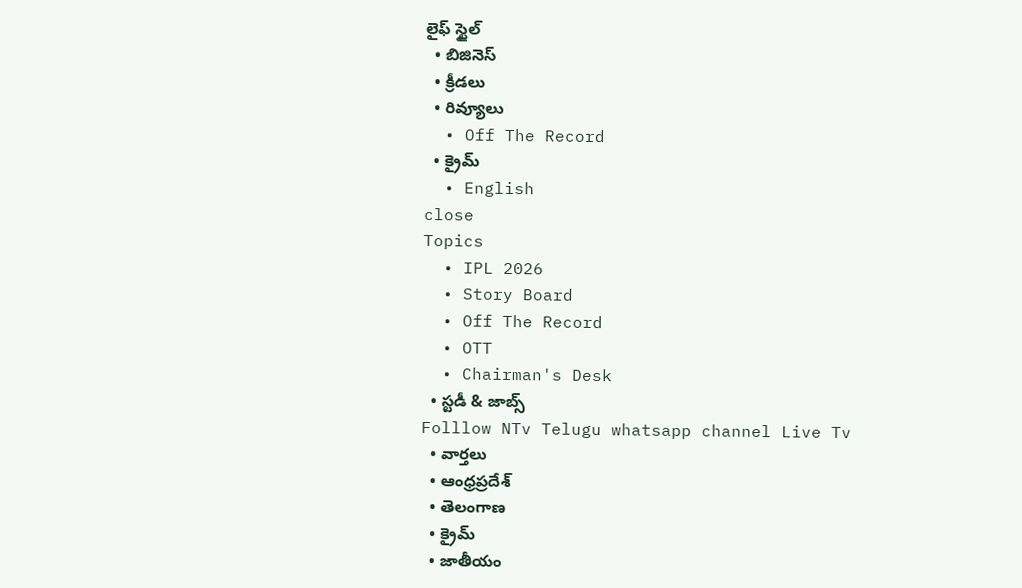లైఫ్ స్టైల్
  • బిజినెస్‌
  • క్రీడలు
  • రివ్యూలు
  • Off The Record
  • క్రైమ్
  • English
close
Topics
  • IPL 2026
  • Story Board
  • Off The Record
  • OTT
  • Chairman's Desk
  • స్టడీ & జాబ్స్
Folllow NTv Telugu whatsapp channel Live Tv
  • వార్తలు
  • ఆంధ్రప్రదేశ్
  • తెలంగాణ
  • క్రైమ్
  • జాతీయం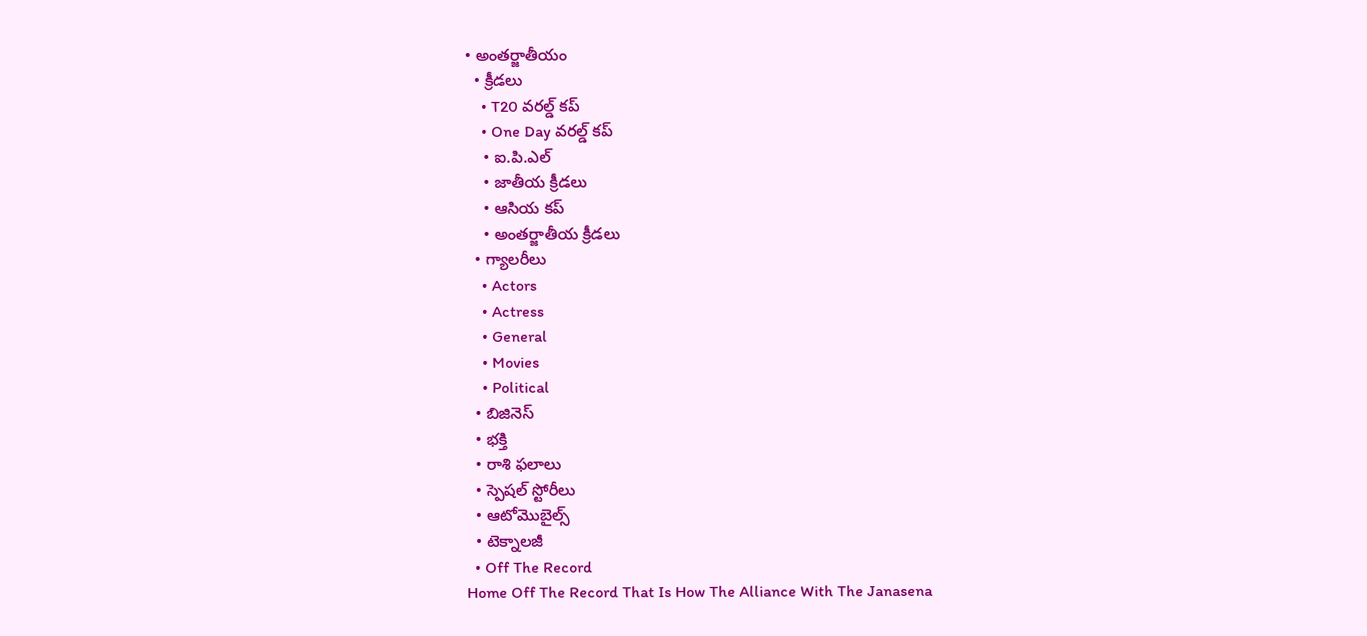• అంతర్జాతీయం
  • క్రీడలు
    • T20 వరల్డ్ కప్
    • One Day వరల్డ్ కప్
    • ఐ.పి.ఎల్
    • జాతీయ క్రీడలు
    • ఆసియ కప్
    • అంతర్జాతీయ క్రీడలు
  • గ్యాలరీలు
    • Actors
    • Actress
    • General
    • Movies
    • Political
  • బిజినెస్‌
  • భక్తి
  • రాశి ఫలాలు
  • స్పెషల్‌ స్టోరీలు
  • ఆటోమొబైల్స్
  • టెక్నాలజీ
  • Off The Record
Home Off The Record That Is How The Alliance With The Janasena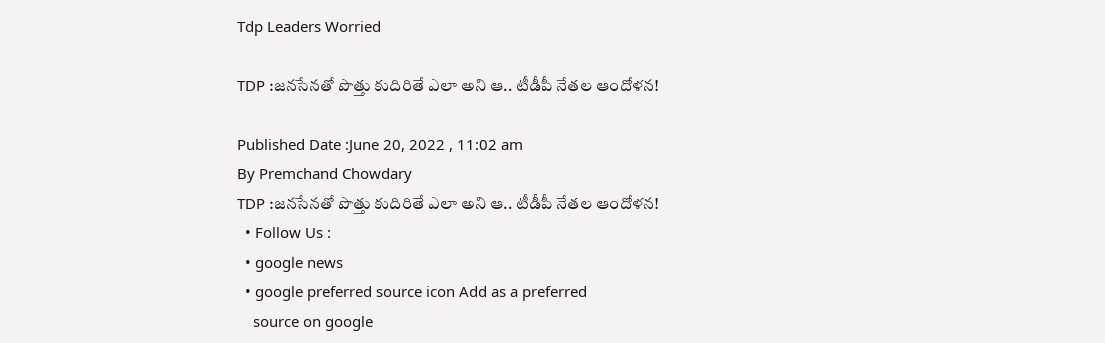Tdp Leaders Worried

TDP :జనసేనతో పొత్తు కుదిరితే ఎలా అని ఆ.. టీడీపీ నేతల ఆందోళన!

Published Date :June 20, 2022 , 11:02 am
By Premchand Chowdary
TDP :జనసేనతో పొత్తు కుదిరితే ఎలా అని ఆ.. టీడీపీ నేతల ఆందోళన!
  • Follow Us :
  • google news
  • google preferred source icon Add as a preferred
    source on google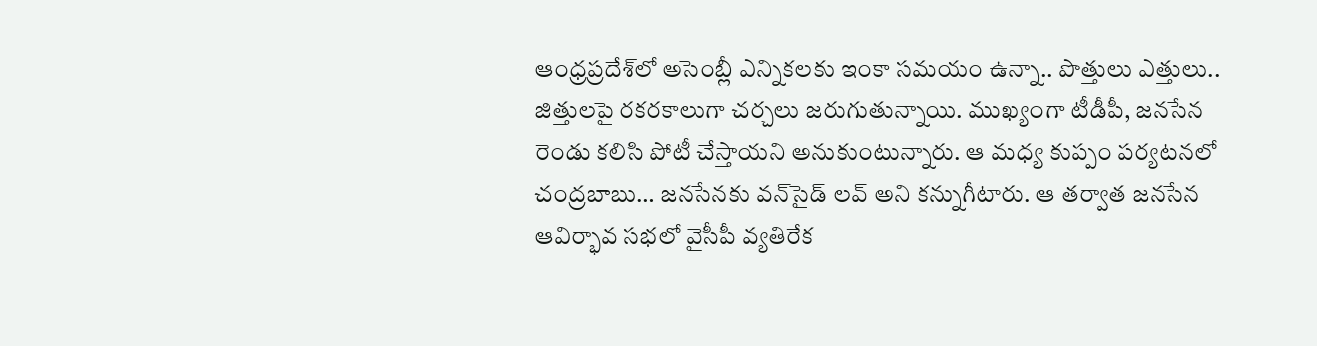ఆంధ్రప్రదేశ్‌లో అసెంబ్లీ ఎన్నికలకు ఇంకా సమయం ఉన్నా.. పొత్తులు ఎత్తులు.. జిత్తులపై రకరకాలుగా చర్చలు జరుగుతున్నాయి. ముఖ్యంగా టీడీపీ, జనసేన రెండు కలిసి పోటీ చేస్తాయని అనుకుంటున్నారు. ఆ మధ్య కుప్పం పర్యటనలో చంద్రబాబు… జనసేనకు వన్‌సైడ్‌ లవ్‌ అని కన్నుగీటారు. ఆ తర్వాత జనసేన ఆవిర్భావ సభలో వైసీపీ వ్యతిరేక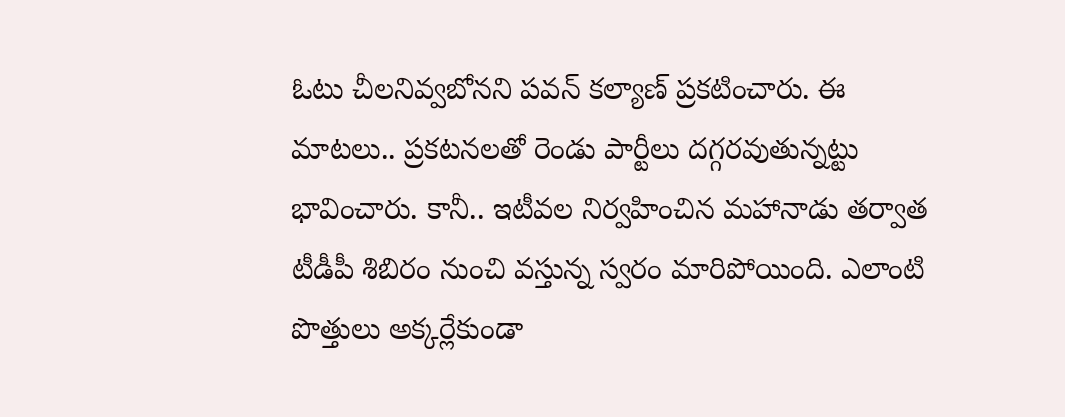ఓటు చీలనివ్వబోనని పవన్‌ కల్యాణ్‌ ప్రకటించారు. ఈ మాటలు.. ప్రకటనలతో రెండు పార్టీలు దగ్గరవుతున్నట్టు భావించారు. కానీ.. ఇటీవల నిర్వహించిన మహానాడు తర్వాత టీడీపీ శిబిరం నుంచి వస్తున్న స్వరం మారిపోయింది. ఎలాంటి పొత్తులు అక్కర్లేకుండా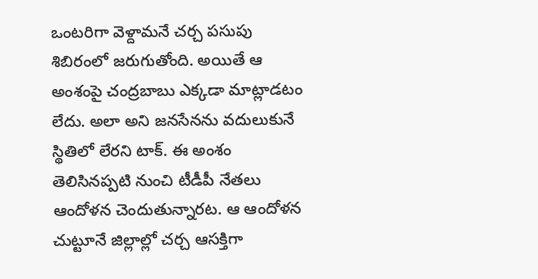ఒంటరిగా వెళ్దామనే చర్చ పసుపు శిబిరంలో జరుగుతోంది. అయితే ఆ అంశంపై చంద్రబాబు ఎక్కడా మాట్లాడటం లేదు. అలా అని జనసేనను వదులుకునే స్థితిలో లేరని టాక్‌. ఈ అంశం తెలిసినప్పటి నుంచి టీడీపీ నేతలు ఆందోళన చెందుతున్నారట. ఆ ఆందోళన చుట్టూనే జిల్లాల్లో చర్చ ఆసక్తిగా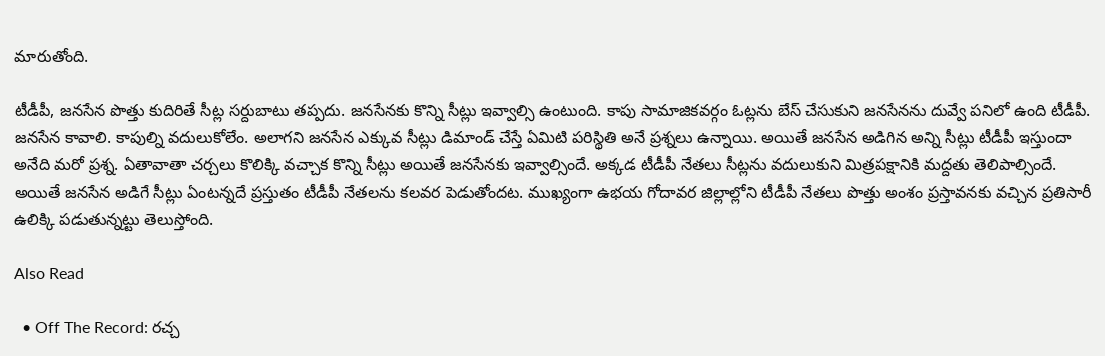మారుతోంది.

టీడీపీ, జనసేన పొత్తు కుదిరితే సీట్ల సర్దుబాటు తప్పదు. జనసేనకు కొన్ని సీట్లు ఇవ్వాల్సి ఉంటుంది. కాపు సామాజికవర్గం ఓట్లను బేస్‌ చేసుకుని జనసేనను దువ్వే పనిలో ఉంది టీడీపీ. జనసేన కావాలి. కాపుల్ని వదులుకోలేం. అలాగని జనసేన ఎక్కువ సీట్లు డిమాండ్‌ చేస్తే ఏమిటి పరిస్థితి అనే ప్రశ్నలు ఉన్నాయి. అయితే జనసేన అడిగిన అన్ని సీట్లు టీడీపీ ఇస్తుందా అనేది మరో ప్రశ్న. ఏతావాతా చర్చలు కొలిక్కి వచ్చాక కొన్ని సీట్లు అయితే జనసేనకు ఇవ్వాల్సిందే. అక్కడ టీడీపీ నేతలు సీట్లను వదులుకుని మిత్రపక్షానికి మద్దతు తెలిపాల్సిందే. అయితే జనసేన అడిగే సీట్లు ఏంటన్నదే ప్రస్తుతం టీడీపీ నేతలను కలవర పెడుతోందట. ముఖ్యంగా ఉభయ గోదావర జిల్లాల్లోని టీడీపీ నేతలు పొత్తు అంశం ప్రస్తావనకు వచ్చిన ప్రతిసారీ ఉలిక్కి పడుతున్నట్టు తెలుస్తోంది.

Also Read

  • Off The Record: రచ్చ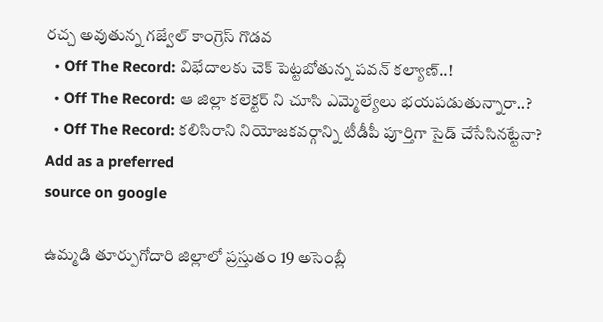రచ్చ అవుతున్న గజ్వేల్ కాంగ్రెస్ గొడవ
  • Off The Record: విభేదాలకు చెక్ పెట్టబోతున్న పవన్ కల్యాణ్‌..!
  • Off The Record: ఆ జిల్లా కలెక్టర్ ని చూసి ఎమ్మెల్యేలు భయపడుతున్నారా..?
  • Off The Record: కలిసిరాని నియోజకవర్గాన్ని టీడీపీ పూర్తిగా సైడ్ చేసేసినట్టేనా?
Add as a preferred
source on google

ఉమ్మడి తూర్పుగోదారి జిల్లాలో ప్రస్తుతం 19 అసెంబ్లీ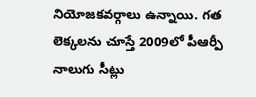నియోజకవర్గాలు ఉన్నాయి. గత లెక్కలను చూస్తే 2009లో పీఆర్పీ నాలుగు సీట్లు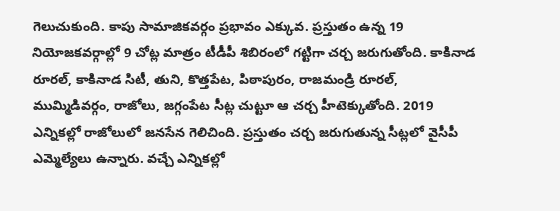గెలుచుకుంది. కాపు సామాజికవర్గం ప్రభావం ఎక్కువ. ప్రస్తుతం ఉన్న 19 నియోజకవర్గాల్లో 9 చోట్ల మాత్రం టీడీపీ శిబిరంలో గట్టిగా చర్చ జరుగుతోంది. కాకినాడ రూరల్‌, కాకినాడ సిటీ, తుని, కొత్తపేట, పిఠాపురం, రాజమండ్రి రూరల్‌, ముమ్మిడివర్గం, రాజోలు, జగ్గంపేట సీట్ల చుట్టూ ఆ చర్చ హీటెక్కుతోంది. 2019 ఎన్నికల్లో రాజోలులో జనసేన గెలిచింది. ప్రస్తుతం చర్చ జరుగుతున్న సీట్లలో వైసీపీ ఎమ్మెల్యేలు ఉన్నారు. వచ్చే ఎన్నికల్లో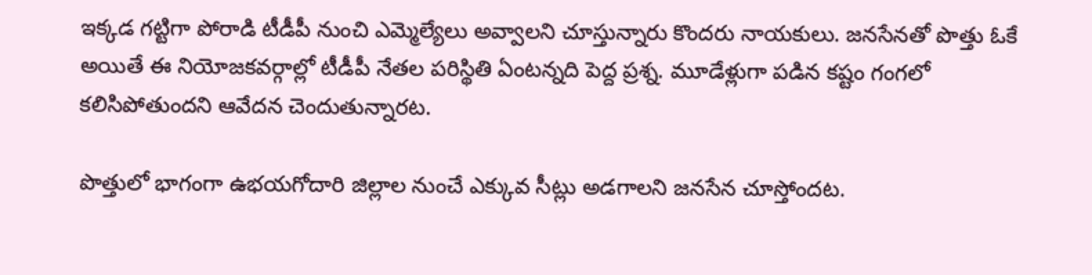ఇక్కడ గట్టిగా పోరాడి టీడీపీ నుంచి ఎమ్మెల్యేలు అవ్వాలని చూస్తున్నారు కొందరు నాయకులు. జనసేనతో పొత్తు ఓకే అయితే ఈ నియోజకవర్గాల్లో టీడీపీ నేతల పరిస్థితి ఏంటన్నది పెద్ద ప్రశ్న. మూడేళ్లుగా పడిన కష్టం గంగలో కలిసిపోతుందని ఆవేదన చెందుతున్నారట.

పొత్తులో భాగంగా ఉభయగోదారి జిల్లాల నుంచే ఎక్కువ సీట్లు అడగాలని జనసేన చూస్తోందట.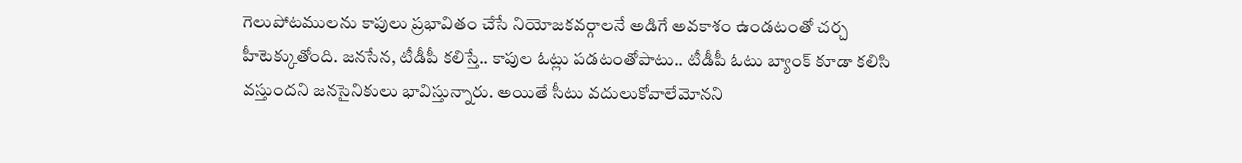గెలుపోటములను కాపులు ప్రభావితం చేసే నియోజకవర్గాలనే అడిగే అవకాశం ఉండటంతో చర్చ హీటెక్కుతోంది. జనసేన, టీడీపీ కలిస్తే.. కాపుల ఓట్లు పడటంతోపాటు.. టీడీపీ ఓటు బ్యాంక్‌ కూడా కలిసి వస్తుందని జనసైనికులు భావిస్తున్నారు. అయితే సీటు వదులుకోవాలేమోనని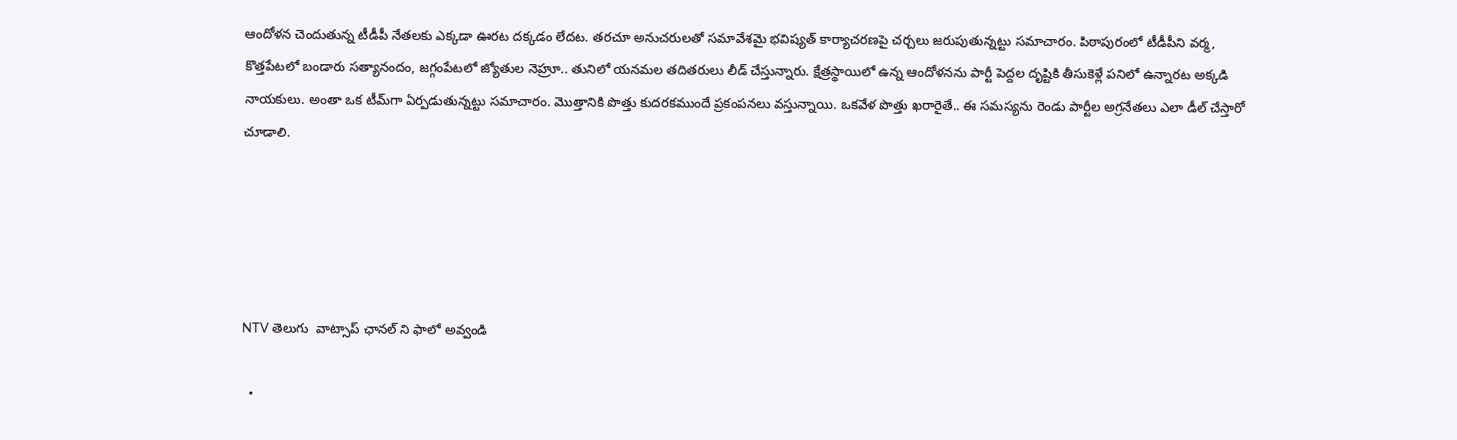ఆందోళన చెందుతున్న టీడీపీ నేతలకు ఎక్కడా ఊరట దక్కడం లేదట. తరచూ అనుచరులతో సమావేశమై భవిష్యత్‌ కార్యాచరణపై చర్చలు జరుపుతున్నట్టు సమాచారం. పిఠాపురంలో టీడీపీని వర్మ, కొత్తపేటలో బండారు సత్యానందం, జగ్గంపేటలో జ్యోతుల నెహ్రూ.. తునిలో యనమల తదితరులు లీడ్‌ చేస్తున్నారు. క్షేత్రస్థాయిలో ఉన్న ఆందోళనను పార్టీ పెద్దల దృష్టికి తీసుకెళ్లే పనిలో ఉన్నారట అక్కడి నాయకులు. అంతా ఒక టీమ్‌గా ఏర్పడుతున్నట్టు సమాచారం. మొత్తానికి పొత్తు కుదరకముందే ప్రకంపనలు వస్తున్నాయి. ఒకవేళ పొత్తు ఖరారైతే.. ఈ సమస్యను రెండు పార్టీల అగ్రనేతలు ఎలా డీల్‌ చేస్తారో చూడాలి.





NTV తెలుగు  వాట్సాప్ ఛానల్ ని ఫాలో అవ్వండి

  •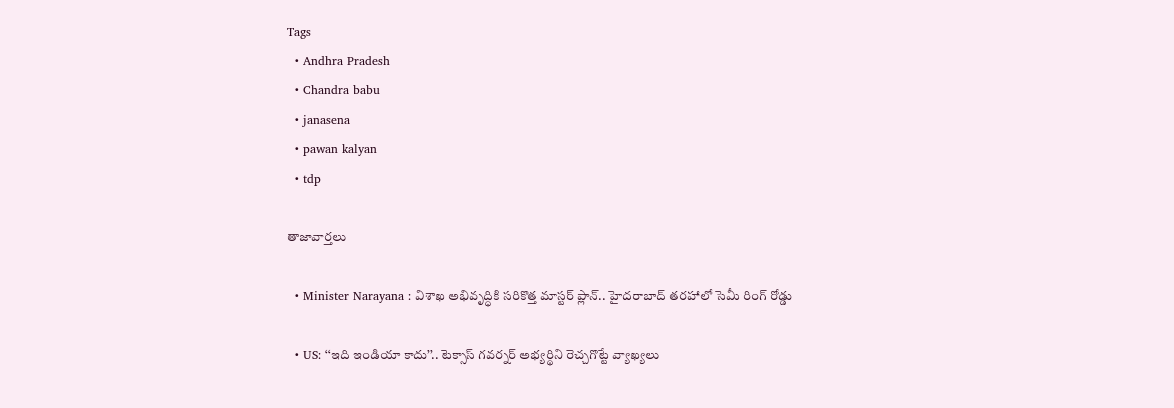Tags
  • Andhra Pradesh
  • Chandra babu
  • janasena
  • pawan kalyan
  • tdp

తాజావార్తలు

  • Minister Narayana : విశాఖ అభివృద్ధికి సరికొత్త మాస్టర్ ప్లాన్.. హైదరాబాద్ తరహాలో సెమీ రింగ్ రోడ్డు

  • US: ‘‘ఇది ఇండియా కాదు’’.. టెక్సాస్ గవర్నర్ అభ్యర్థిని రెచ్చగొట్టే వ్యాఖ్యలు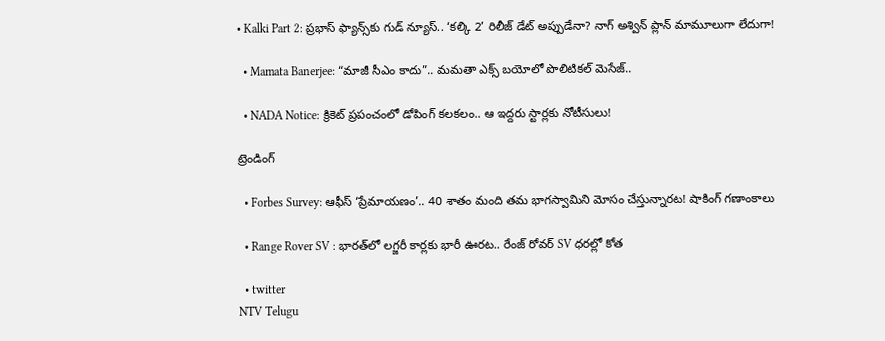• Kalki Part 2: ప్రభాస్ ఫ్యాన్స్‌కు గుడ్ న్యూస్.. ‘కల్కి 2’ రిలీజ్ డేట్ అప్పుడేనా? నాగ్ అశ్విన్ ప్లాన్ మామూలుగా లేదుగా!

  • Mamata Banerjee: “మాజీ సీఎం కాదు”.. మమతా ఎక్స్ బయోలో పొలిటికల్ మెసేజ్..

  • NADA Notice: క్రికెట్ ప్రపంచంలో డోపింగ్ కలకలం.. ఆ ఇద్దరు స్టార్లకు నోటీసులు!

ట్రెండింగ్‌

  • Forbes Survey: ఆఫీస్ ‘ప్రేమాయణం’.. 40 శాతం మంది తమ భాగస్వామిని మోసం చేస్తున్నారట! షాకింగ్ గణాంకాలు

  • Range Rover SV : భారత్‌లో లగ్జరీ కార్లకు భారీ ఊరట.. రేంజ్ రోవర్ SV ధరల్లో కోత

  • twitter
NTV Telugu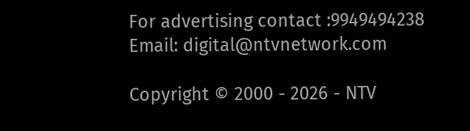For advertising contact :9949494238
Email: digital@ntvnetwork.com

Copyright © 2000 - 2026 - NTV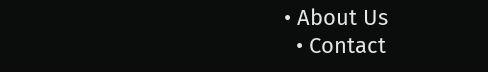• About Us
  • Contact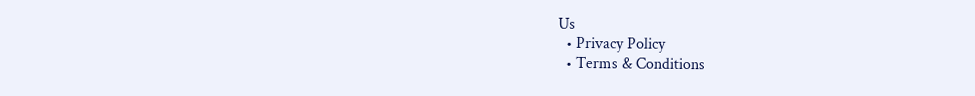Us
  • Privacy Policy
  • Terms & Conditions